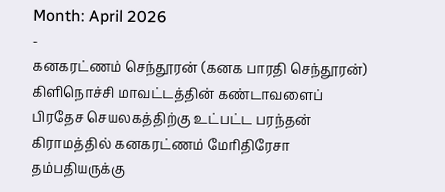Month: April 2026
-
கனகரட்ணம் செந்தூரன் (கனக பாரதி செந்தூரன்)
கிளிநொச்சி மாவட்டத்தின் கண்டாவளைப் பிரதேச செயலகத்திற்கு உட்பட்ட பரந்தன் கிராமத்தில் கனகரட்ணம் மேரிதிரேசா தம்பதியருக்கு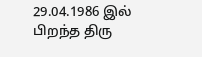29.04.1986 இல் பிறந்த திரு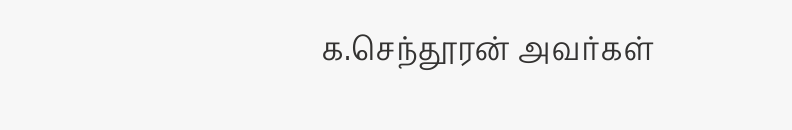க.செந்தூரன் அவர்கள்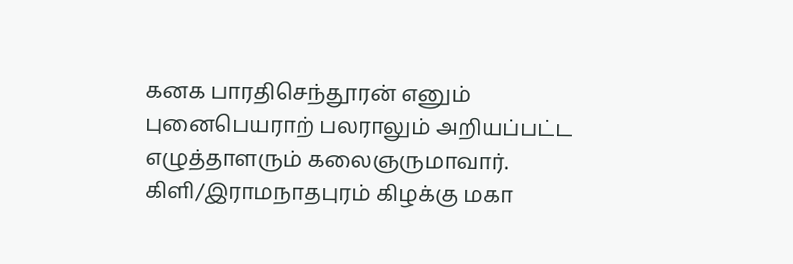கனக பாரதிசெந்தூரன் எனும் புனைபெயராற் பலராலும் அறியப்பட்ட எழுத்தாளரும் கலைஞருமாவார். கிளி/இராமநாதபுரம் கிழக்கு மகா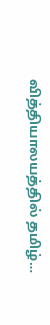வித்தியாலயத்தில் தமிழ்…